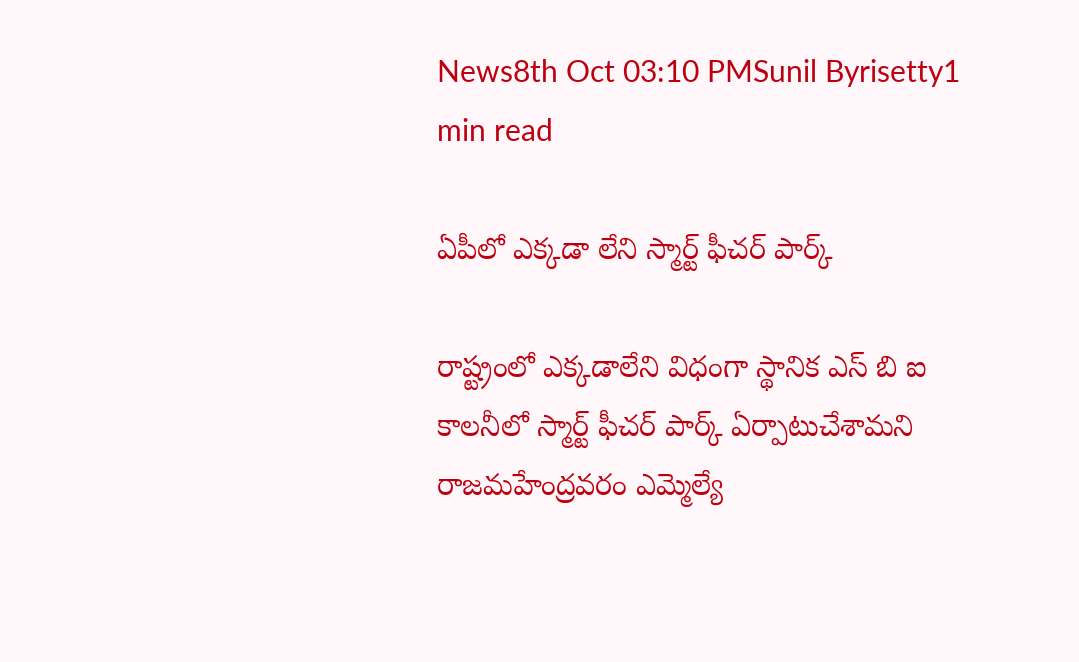News8th Oct 03:10 PMSunil Byrisetty1 min read

ఏపీలో ఎక్కడా లేని స్మార్ట్ ఫీచర్ పార్క్

రాష్ట్రంలో ఎక్కడాలేని విధంగా స్థానిక ఎస్ బి ఐ కాలనీలో స్మార్ట్ ఫీచర్ పార్క్ ఏర్పాటుచేశామని రాజమహేంద్రవరం ఎమ్మెల్యే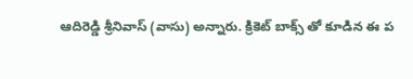ఆదిరెడ్డి శ్రీనివాస్ (వాసు) అన్నారు. క్రికెట్ బాక్స్ తో కూడిన ఈ ప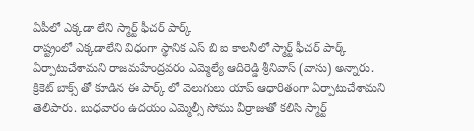ఏపీలో ఎక్కడా లేని స్మార్ట్ ఫీచర్ పార్క్
రాష్ట్రంలో ఎక్కడాలేని విధంగా స్థానిక ఎస్ బి ఐ కాలనీలో స్మార్ట్ ఫీచర్ పార్క్ ఏర్పాటుచేశామని రాజమహేంద్రవరం ఎమ్మెల్యే ఆదిరెడ్డి శ్రీనివాస్ (వాసు) అన్నారు. క్రికెట్ బాక్స్ తో కూడిన ఈ పార్క్ లో వెలుగులు యాప్ ఆధారితంగా ఏర్పాటుచేశామని తెలిపారు. బుధవారం ఉదయం ఎమ్మెల్సీ సోము వీర్రాజుతో కలిసి స్మార్ట్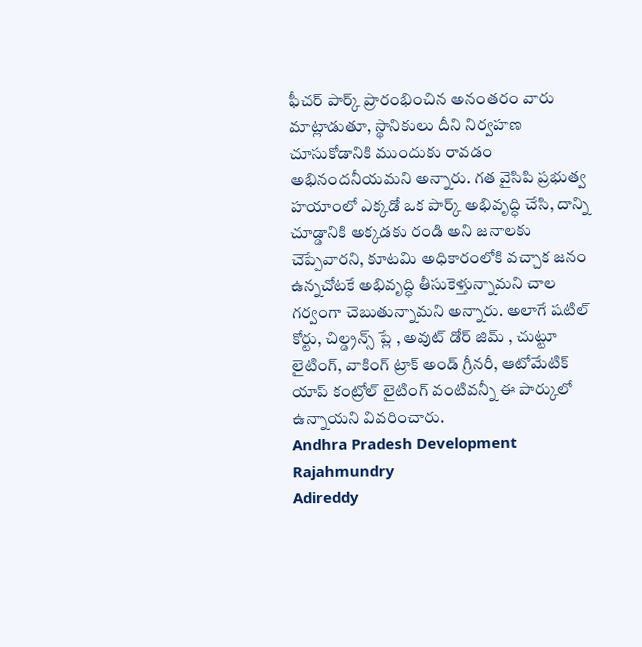ఫీచర్ పార్క్ ప్రారంభించిన అనంతరం వారు మాట్లాడుతూ, స్థానికులు దీని నిర్వహణ చూసుకోడానికి ముందుకు రావడం అభినందనీయమని అన్నారు. గత వైసిపి ప్రభుత్వ హయాంలో ఎక్కడో ఒక పార్క్ అభివృద్ధి చేసి, దాన్ని చూడ్డానికి అక్కడకు రండి అని జనాలకు చెప్పేవారని, కూటమి అధికారంలోకి వచ్చాక జనం ఉన్నచోటకే అభివృద్ధి తీసుకెళ్తున్నామని చాల గర్వంగా చెబుతున్నామని అన్నారు. అలాగే షటిల్ కోర్టు, చిల్డ్రన్స్ ప్లే , అవుట్ డోర్ జిమ్ , చుట్టూ లైటింగ్, వాకింగ్ ట్రాక్ అండ్ గ్రీనరీ, ఆటోమేటిక్ యాప్ కంట్రోల్ లైటింగ్ వంటివన్నీ ఈ పార్కులో ఉన్నాయని వివరించారు.
Andhra Pradesh Development
Rajahmundry
Adireddy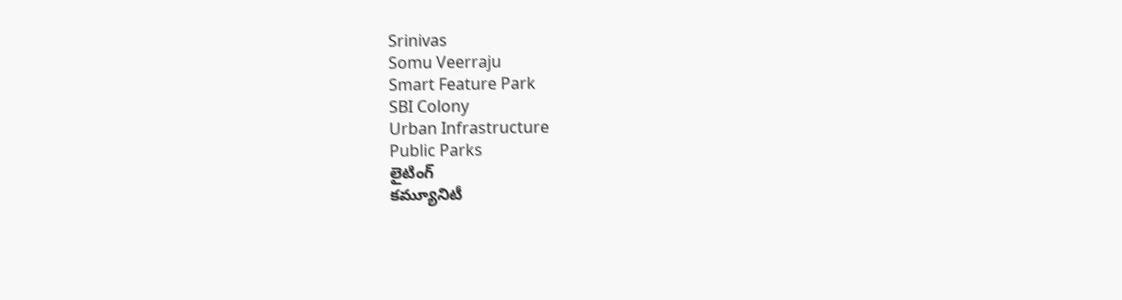Srinivas
Somu Veerraju
Smart Feature Park
SBI Colony
Urban Infrastructure
Public Parks
లైటింగ్
కమ్యూనిటీ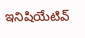ఇనిషియేటివ్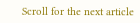Scroll for the next article